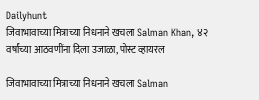Dailyhunt
जिवाभावाच्या मित्राच्या निधनाने खचला Salman Khan, ४२ वर्षांच्या आठवणींना दिला उजाळा, पोस्ट व्हायरल

जिवाभावाच्या मित्राच्या निधनाने खचला Salman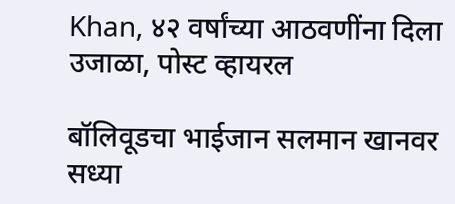Khan, ४२ वर्षांच्या आठवणींना दिला उजाळा, पोस्ट व्हायरल

बॉलिवूडचा भाईजान सलमान खानवर सध्या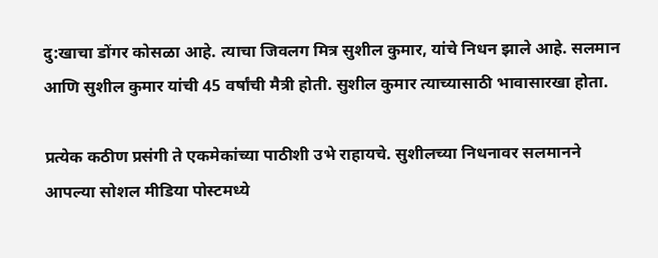दु:खाचा डोंगर कोसळा आहे. त्याचा जिवलग मित्र सुशील कुमार, यांचे निधन झाले आहे. सलमान आणि सुशील कुमार यांची 45 वर्षांची मैत्री होती. सुशील कुमार त्याच्यासाठी भावासारखा होता.

प्रत्येक कठीण प्रसंगी ते एकमेकांच्या पाठीशी उभे राहायचे. सुशीलच्या निधनावर सलमानने आपल्या सोशल मीडिया पोस्टमध्ये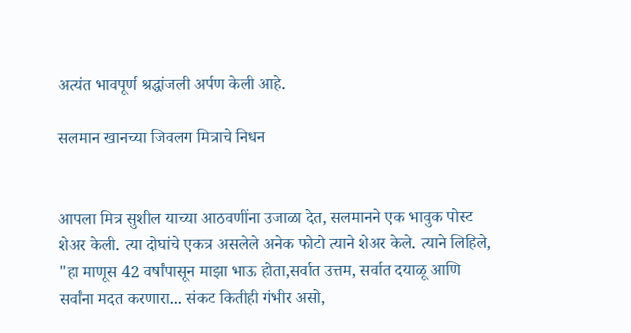अत्यंत भावपूर्ण श्रद्धांजली अर्पण केली आहे.

सलमान खानच्या जिवलग मित्राचे निधन


आपला मित्र सुशील याच्या आठवणींना उजाळा देत, सलमानने एक भावुक पोस्ट शेअर केली. त्या दोघांचे एकत्र असलेले अनेक फोटो त्याने शेअर केले. त्याने लिहिले, "हा माणूस 42 वर्षांपासून माझा भाऊ होता,सर्वात उत्तम, सर्वात दयाळू आणि सर्वांना मदत करणारा... संकट कितीही गंभीर असो,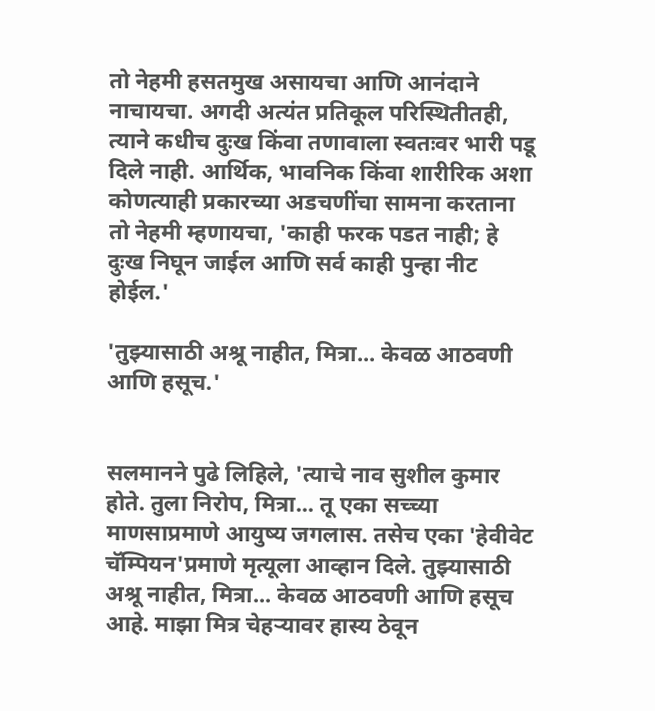तो नेहमी हसतमुख असायचा आणि आनंदाने नाचायचा. अगदी अत्यंत प्रतिकूल परिस्थितीतही, त्याने कधीच दुःख किंवा तणावाला स्वतःवर भारी पडू दिले नाही. आर्थिक, भावनिक किंवा शारीरिक अशा कोणत्याही प्रकारच्या अडचणींचा सामना करताना तो नेहमी म्हणायचा, 'काही फरक पडत नाही; हे दुःख निघून जाईल आणि सर्व काही पुन्हा नीट होईल.'

'तुझ्यासाठी अश्रू नाहीत, मित्रा... केवळ आठवणी आणि हसूच.'


सलमानने पुढे लिहिले, 'त्याचे नाव सुशील कुमार होते. तुला निरोप, मित्रा... तू एका सच्च्या माणसाप्रमाणे आयुष्य जगलास. तसेच एका 'हेवीवेट चॅम्पियन'प्रमाणे मृत्यूला आव्हान दिले. तुझ्यासाठी अश्रू नाहीत, मित्रा... केवळ आठवणी आणि हसूच आहे. माझा मित्र चेहऱ्यावर हास्य ठेवून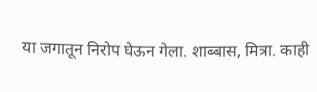या जगातून निरोप घेऊन गेला. शाब्बास, मित्रा. काही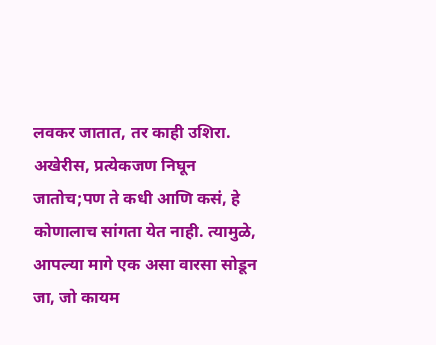लवकर जातात, तर काही उशिरा. अखेरीस, प्रत्येकजण निघून जातोच;पण ते कधी आणि कसं, हे कोणालाच सांगता येत नाही. त्यामुळे, आपल्या मागे एक असा वारसा सोडून जा, जो कायम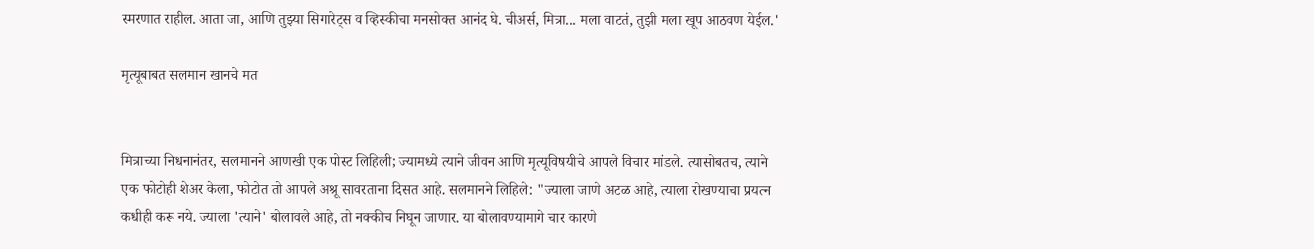स्मरणात राहील. आता जा, आणि तुझ्या सिगारेट्स व व्हिस्कीचा मनसोक्त आनंद घे. चीअर्स, मित्रा... मला वाटतं, तुझी मला खूप आठवण येईल.'

मृत्यूबाबत सलमान खानचे मत


मित्राच्या निधनानंतर, सलमानने आणखी एक पोस्ट लिहिली; ज्यामध्ये त्याने जीवन आणि मृत्यूविषयीचे आपले विचार मांडले. त्यासोबतच, त्याने एक फोटोही शेअर केला, फोटोत तो आपले अश्रू सावरताना दिसत आहे. सलमानने लिहिले: "ज्याला जाणे अटळ आहे, त्याला रोखण्याचा प्रयत्न कधीही करू नये. ज्याला 'त्याने' बोलावले आहे, तो नक्कीच निघून जाणार. या बोलावण्यामागे चार कारणे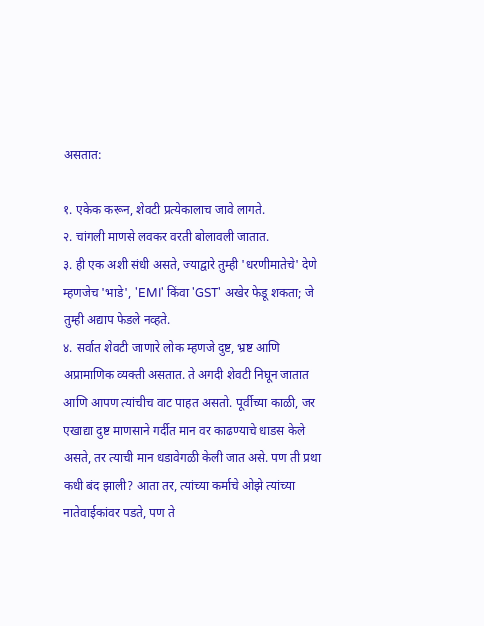असतात:

१. एकेक करून, शेवटी प्रत्येकालाच जावे लागते.
२. चांगली माणसे लवकर वरती बोलावली जातात.
३. ही एक अशी संधी असते, ज्याद्वारे तुम्ही 'धरणीमातेचे' देणे म्हणजेच 'भाडे', 'EMI' किंवा 'GST' अखेर फेडू शकता; जे तुम्ही अद्याप फेडले नव्हते.
४. सर्वात शेवटी जाणारे लोक म्हणजे दुष्ट, भ्रष्ट आणि अप्रामाणिक व्यक्ती असतात. ते अगदी शेवटी निघून जातात आणि आपण त्यांचीच वाट पाहत असतो. पूर्वीच्या काळी, जर एखाद्या दुष्ट माणसाने गर्दीत मान वर काढण्याचे धाडस केले असते, तर त्याची मान धडावेगळी केली जात असे. पण ती प्रथा कधी बंद झाली? आता तर, त्यांच्या कर्माचे ओझे त्यांच्या नातेवाईकांवर पडते, पण ते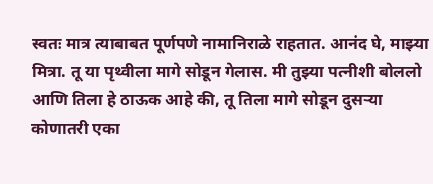स्वतः मात्र त्याबाबत पूर्णपणे नामानिराळे राहतात. आनंद घे, माझ्या मित्रा. तू या पृथ्वीला मागे सोडून गेलास. मी तुझ्या पत्नीशी बोललो आणि तिला हे ठाऊक आहे की, तू तिला मागे सोडून दुसऱ्या कोणातरी एका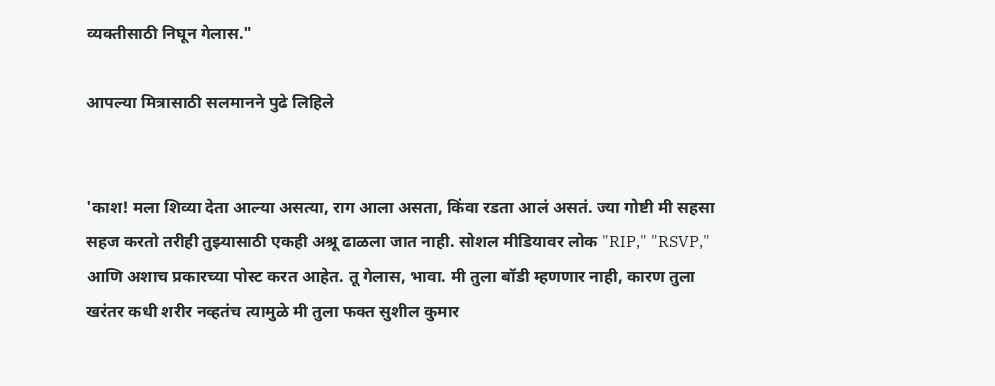व्यक्तीसाठी निघून गेलास."

आपल्या मित्रासाठी सलमानने पुढे लिहिले


'काश! मला शिव्या देता आल्या असत्या, राग आला असता, किंवा रडता आलं असतं. ज्या गोष्टी मी सहसा सहज करतो तरीही तुझ्यासाठी एकही अश्रू ढाळला जात नाही. सोशल मीडियावर लोक "RIP," "RSVP," आणि अशाच प्रकारच्या पोस्ट करत आहेत. तू गेलास, भावा. मी तुला बॉडी म्हणणार नाही, कारण तुला खरंतर कधी शरीर नव्हतंच त्यामुळे मी तुला फक्त सुशील कुमार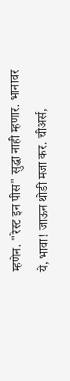म्हणेन. "रेस्ट इन पीस" सुद्धा नाही म्हणार. भानावर ये, भावा! जाऊन थोडी मजा कर. चीअर्स,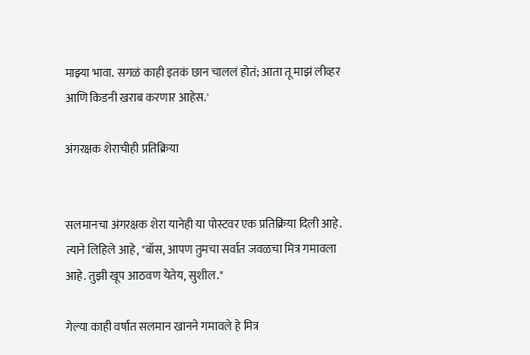माझ्या भावा. सगळं काही इतकं छान चाललं होतं; आता तू माझं लीव्हर आणि किडनी खराब करणार आहेस.'

अंगरक्षक शेराचीही प्रतिक्रिया


सलमानचा अंगरक्षक शेरा यानेही या पोस्टवर एक प्रतिक्रिया दिली आहे. त्याने लिहिले आहे, "बॉस, आपण तुमचा सर्वात जवळचा मित्र गमावला आहे. तुझी खूप आठवण येतेय, सुशील."

गेल्या काही वर्षांत सलमान खानने गमावले हे मित्र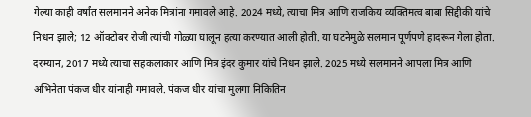गेल्या काही वर्षांत सलमानने अनेक मित्रांना गमावले आहे. 2024 मध्ये, त्याचा मित्र आणि राजकिय व्यक्तिमत्व बाबा सिद्दीकी यांचे निधन झाले; 12 ऑक्टोबर रोजी त्यांची गोळ्या घालून हत्या करण्यात आली होती. या घटनेमुळे सलमान पूर्णपणे हादरून गेला होता. दरम्यान, 2017 मध्ये त्याचा सहकलाकार आणि मित्र इंदर कुमार यांचे निधन झाले. 2025 मध्ये सलमानने आपला मित्र आणि अभिनेता पंकज धीर यांनाही गमावले. पंकज धीर यांचा मुलगा निकितिन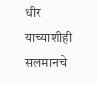धीर याच्याशीही सलमानचे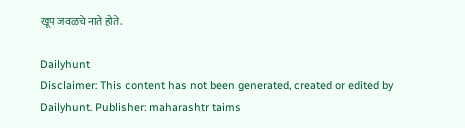खूप जवळचे नाते होते.

Dailyhunt
Disclaimer: This content has not been generated, created or edited by Dailyhunt. Publisher: maharashtr taims